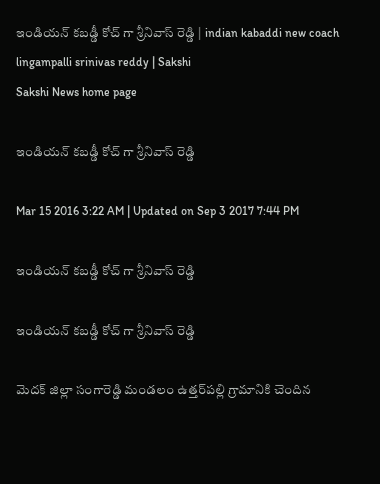ఇండియన్ కబడ్డీ కోచ్ గా శ్రీనివాస్ రెడ్డి | indian kabaddi new coach lingampalli srinivas reddy | Sakshi
Sakshi News home page

ఇండియన్ కబడ్డీ కోచ్ గా శ్రీనివాస్ రెడ్డి

Mar 15 2016 3:22 AM | Updated on Sep 3 2017 7:44 PM

ఇండియన్ కబడ్డీ కోచ్ గా శ్రీనివాస్ రెడ్డి

ఇండియన్ కబడ్డీ కోచ్ గా శ్రీనివాస్ రెడ్డి

మెదక్ జిల్లా సంగారెడ్డి మండలం ఉత్తర్‌పల్లి గ్రామానికి చెందిన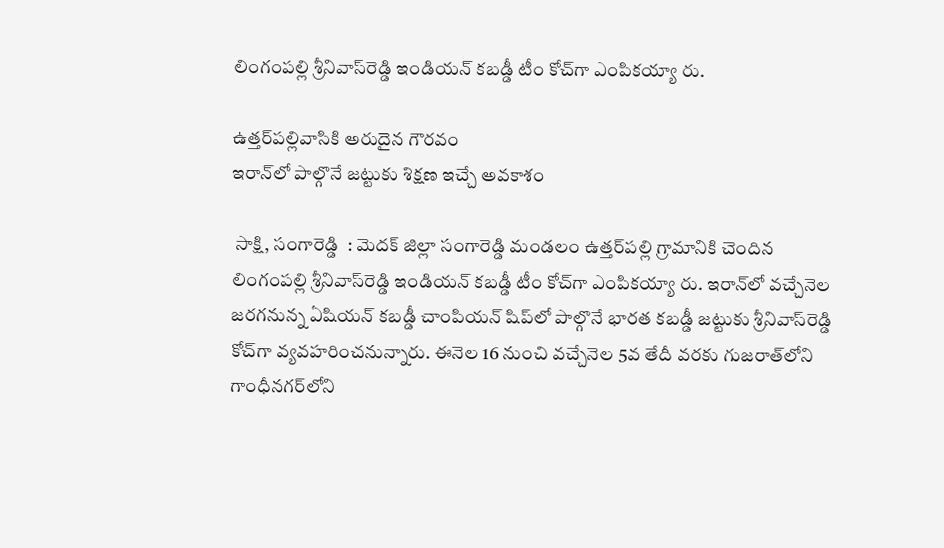లింగంపల్లి శ్రీనివాస్‌రెడ్డి ఇండియన్ కబడ్డీ టీం కోచ్‌గా ఎంపికయ్యా రు.

ఉత్తర్‌పల్లివాసికి అరుదైన గౌరవం
ఇరాన్‌లో పాల్గొనే జట్టుకు శిక్షణ ఇచ్చే అవకాశం

 సాక్షి, సంగారెడ్డి  : మెదక్ జిల్లా సంగారెడ్డి మండలం ఉత్తర్‌పల్లి గ్రామానికి చెందిన లింగంపల్లి శ్రీనివాస్‌రెడ్డి ఇండియన్ కబడ్డీ టీం కోచ్‌గా ఎంపికయ్యా రు. ఇరాన్‌లో వచ్చేనెల జరగనున్న ఏషియన్ కబడ్డీ చాంపియన్ షిప్‌లో పాల్గొనే భారత కబడ్డీ జట్టుకు శ్రీనివాస్‌రెడ్డి కోచ్‌గా వ్యవహరించనున్నారు. ఈనెల 16 నుంచి వచ్చేనెల 5వ తేదీ వరకు గుజరాత్‌లోని గాంధీనగర్‌లోని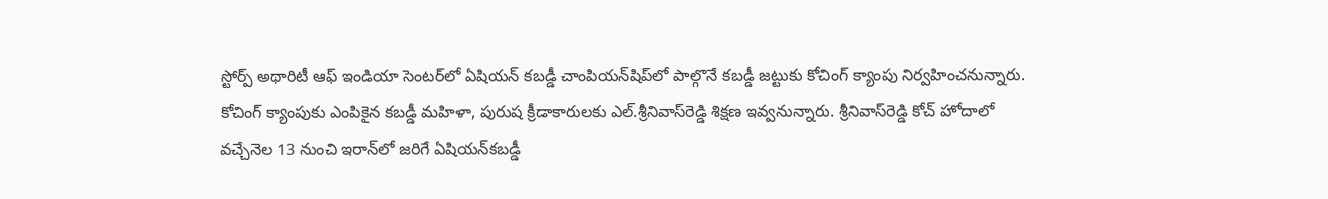స్టోర్ప్ అథారిటీ ఆఫ్ ఇండియా సెంటర్‌లో ఏషియన్ కబడ్డీ చాంపియన్‌షిప్‌లో పాల్గొనే కబడ్డీ జట్టుకు కోచింగ్ క్యాంపు నిర్వహించనున్నారు. కోచింగ్ క్యాంపుకు ఎంపికైన కబడ్డీ మహిళా, పురుష క్రీడాకారులకు ఎల్.శ్రీనివాస్‌రెడ్డి శిక్షణ ఇవ్వనున్నారు. శ్రీనివాస్‌రెడ్డి కోచ్ హోదాలో వచ్చేనెల 13 నుంచి ఇరాన్‌లో జరిగే ఏషియన్‌కబడ్డీ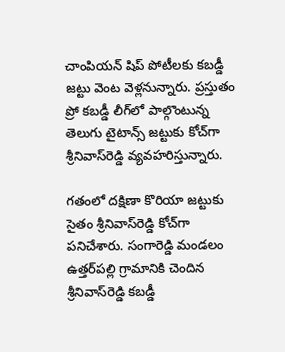చాంపియన్ షిప్ పోటీలకు కబడ్డీ జట్టు వెంట వెళ్లనున్నారు. ప్రస్తుతం ప్రో కబడ్డీ లీగ్‌లో పాల్గొంటున్న తెలుగు టైటాన్స్ జట్టుకు కోచ్‌గా శ్రీనివాస్‌రెడ్డి వ్యవహరిస్తున్నారు.

గతంలో దక్షిణా కొరియా జట్టుకు సైతం శ్రీనివాస్‌రెడ్డి కోచ్‌గా పనిచేశారు. సంగారెడ్డి మండలం ఉత్తర్‌పల్లి గ్రామానికి చెందిన శ్రీనివాస్‌రెడ్డి కబడ్డీ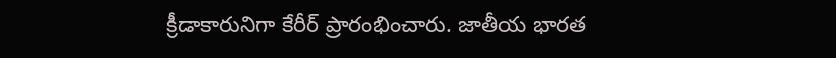క్రీడాకారునిగా కేరీర్ ప్రారంభించారు. జాతీయ భారత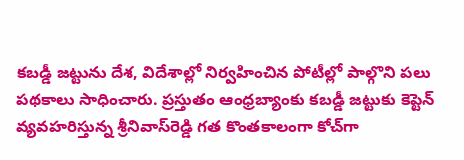కబడ్డీ జట్టును దేశ, విదేశాల్లో నిర్వహించిన పోటీల్లో పాల్గొని పలు పథకాలు సాధించారు. ప్రస్తుతం ఆంధ్రబ్యాంకు కబడ్డీ జట్టుకు కెప్టెన్ వ్యవహరిస్తున్న శ్రీనివాస్‌రెడ్డి గత కొంతకాలంగా కోచ్‌గా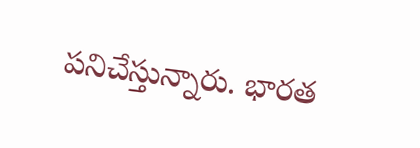పనిచేస్తున్నారు. భారత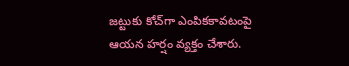జట్టుకు కోచ్‌గా ఎంపికకావటంపై ఆయన హర్షం వ్యక్తం చేశారు.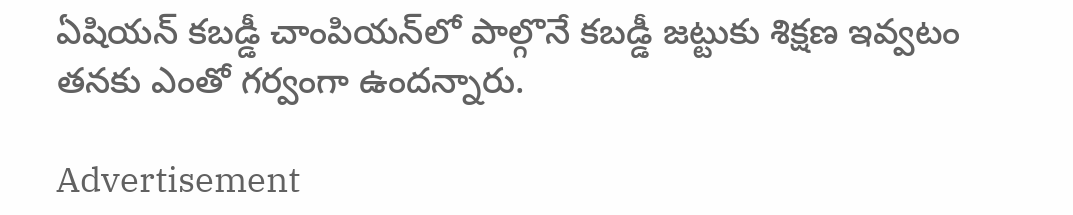ఏషియన్ కబడ్డీ చాంపియన్‌లో పాల్గొనే కబడ్డీ జట్టుకు శిక్షణ ఇవ్వటం తనకు ఎంతో గర్వంగా ఉందన్నారు.

Advertisement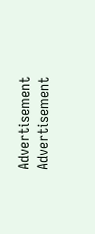Advertisement
Advertisement